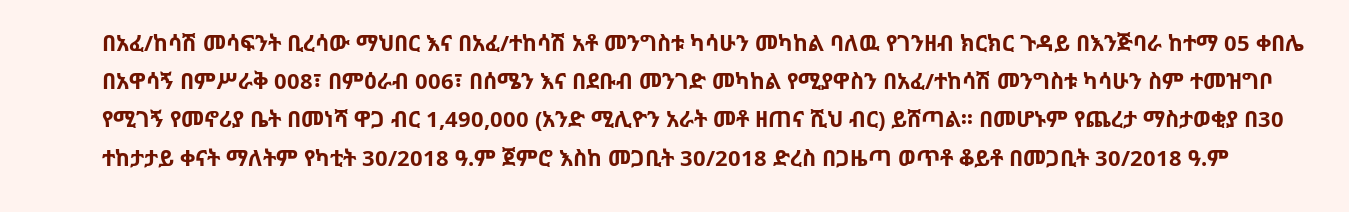በአፈ/ከሳሽ መሳፍንት ቢረሳው ማህበር እና በአፈ/ተከሳሽ አቶ መንግስቱ ካሳሁን መካከል ባለዉ የገንዘብ ክርክር ጉዳይ በእንጅባራ ከተማ 05 ቀበሌ በአዋሳኝ በምሥራቅ 008፣ በምዕራብ 006፣ በሰሜን እና በደቡብ መንገድ መካከል የሚያዋስን በአፈ/ተከሳሽ መንግስቱ ካሳሁን ስም ተመዝግቦ የሚገኝ የመኖሪያ ቤት በመነሻ ዋጋ ብር 1,490,000 (አንድ ሚሊዮን አራት መቶ ዘጠና ሺህ ብር) ይሸጣል፡፡ በመሆኑም የጨረታ ማስታወቂያ በ30 ተከታታይ ቀናት ማለትም የካቲት 30/2018 ዓ.ም ጀምሮ እስከ መጋቢት 30/2018 ድረስ በጋዜጣ ወጥቶ ቆይቶ በመጋቢት 30/2018 ዓ.ም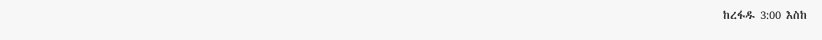ከረፋዱ 3:00 እስከ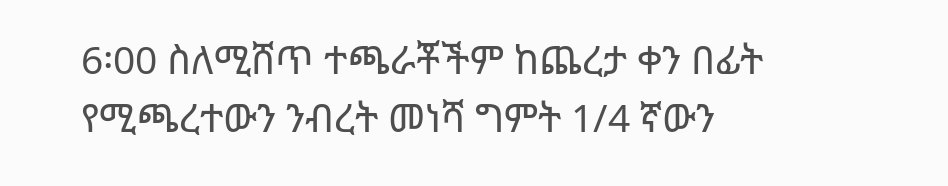6፡00 ስለሚሸጥ ተጫራቾችም ከጨረታ ቀን በፊት የሚጫረተውን ንብረት መነሻ ግምት 1/4 ኛውን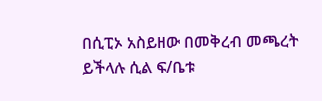በሲፒኦ አስይዘው በመቅረብ መጫረት ይችላሉ ሲል ፍ/ቤቱ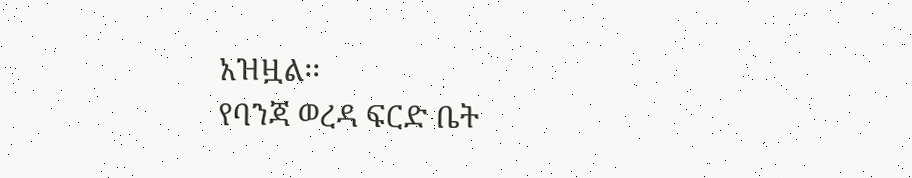አዝዟል፡፡
የባንጃ ወረዳ ፍርድ ቤት